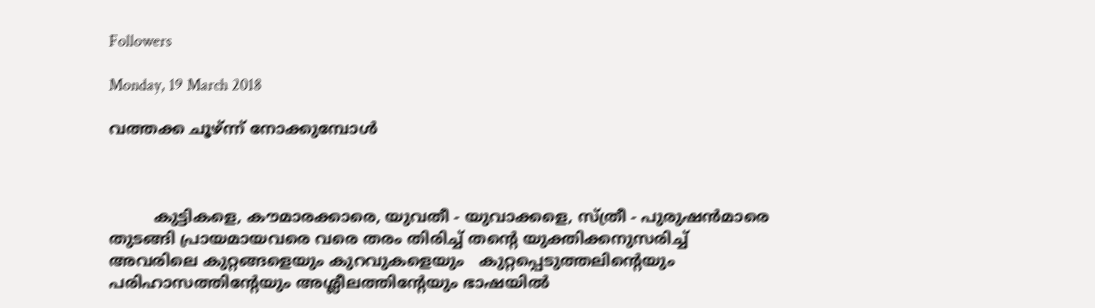Followers

Monday, 19 March 2018

വത്തക്ക ചൂഴ്ന്ന് നോക്കുമ്പോള്‍



         കുട്ടികളെ, കൗമാരക്കാരെ, യുവതീ - യുവാക്കളെ, സ്ത്രീ - പുരുഷന്‍മാരെ തുടങ്ങി പ്രായമായവരെ വരെ തരം തിരിച്ച് തന്‍റെ യുക്തിക്കനുസരിച്ച് അവരിലെ കുറ്റങ്ങളെയും കുറവുകളെയും   കുറ്റപ്പെടുത്തലിന്‍റെയും പരിഹാസത്തിന്‍റേയും അശ്ലീലത്തിന്‍റേയും ഭാഷയില്‍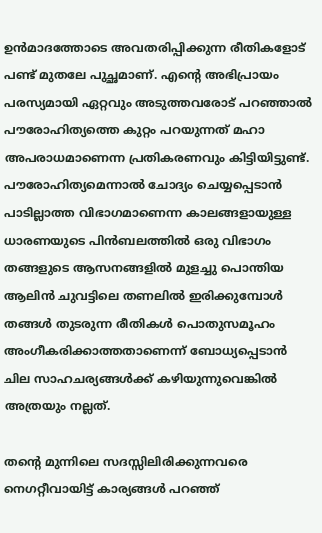ഉന്‍മാദത്തോടെ അവതരിപ്പിക്കുന്ന രീതികളോട്  പണ്ട് മുതലേ പുച്ഛമാണ്. എന്‍റെ അഭിപ്രായം പരസ്യമായി ഏറ്റവും അടുത്തവരോട് പറഞ്ഞാല്‍ പൗരോഹിത്യത്തെ കുറ്റം പറയുന്നത് മഹാ അപരാധമാണെന്ന പ്രതികരണവും കിട്ടിയിട്ടുണ്ട്. പൗരോഹിത്യമെന്നാല്‍ ചോദ്യം ചെയ്യപ്പെടാന്‍ പാടില്ലാത്ത വിഭാഗമാണെന്ന കാലങ്ങളായുള്ള ധാരണയുടെ പിന്‍ബലത്തില്‍ ഒരു വിഭാഗം  തങ്ങളുടെ ആസനങ്ങളില്‍ മുളച്ചു പൊന്തിയ ആലിന്‍ ചുവട്ടിലെ തണലില്‍ ഇരിക്കുമ്പോള്‍ തങ്ങള്‍ തുടരുന്ന രീതികള്‍ പൊതുസമൂഹം അംഗീകരിക്കാത്തതാണെന്ന് ബോധ്യപ്പെടാന്‍  ചില സാഹചര്യങ്ങള്‍ക്ക് കഴിയുന്നുവെങ്കില്‍ അത്രയും നല്ലത്.

തന്‍റെ മുന്നിലെ സദസ്സിലിരിക്കുന്നവരെ  നെഗറ്റീവായിട്ട് കാര്യങ്ങള്‍ പറഞ്ഞ്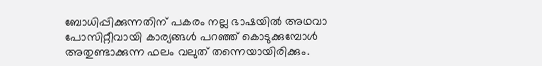ബോധിപ്പിക്കുന്നതിന് പകരം നല്ല ഭാഷയില്‍ അഥവാ പോസിറ്റീവായി കാര്യങ്ങള്‍ പറഞ്ഞ് കൊടുക്കുമ്പോള്‍ അതുണ്ടാക്കുന്ന ഫലം വലുത് തന്നെയായിരിക്കും.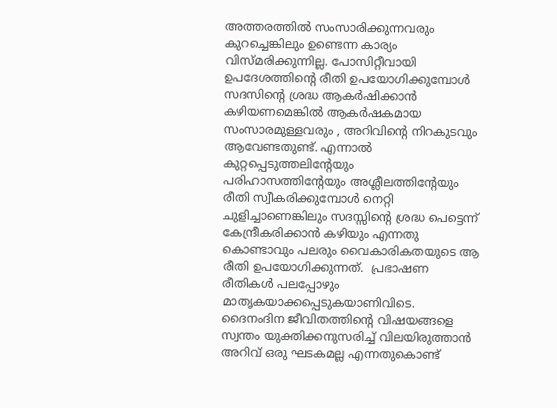അത്തരത്തില്‍ സംസാരിക്കുന്നവരും കുറച്ചെങ്കിലും ഉണ്ടെന്ന കാര്യം വിസ്മരിക്കുന്നില്ല. പോസിറ്റീവായി ഉപദേശത്തിന്‍റെ രീതി ഉപയോഗിക്കുമ്പോള്‍ സദസിന്‍റെ ശ്രദ്ധ ആകര്‍ഷിക്കാന്‍ കഴിയണമെങ്കില്‍ ആകര്‍ഷകമായ സംസാരമുള്ളവരും , അറിവിന്‍റെ നിറകുടവും ആവേണ്ടതുണ്ട്. എന്നാല്‍ കുറ്റപ്പെടുത്തലിന്‍റേയും പരിഹാസത്തിന്‍റേയും അശ്ലീലത്തിന്‍റേയും രീതി സ്വീകരിക്കുമ്പോള്‍ നെറ്റി ചുളിച്ചാണെങ്കിലും സദസ്സിന്‍റെ ശ്രദ്ധ പെട്ടെന്ന്  കേന്ദ്രീകരിക്കാന്‍ കഴിയും എന്നതു കൊണ്ടാവും പലരും വൈകാരികതയുടെ ആ രീതി ഉപയോഗിക്കുന്നത്.  പ്രഭാഷണ രീതികള്‍ പലപ്പോഴും മാതൃകയാക്കപ്പെടുകയാണിവിടെ. ദൈനംദിന ജീവിതത്തിന്‍റെ വിഷയങ്ങളെ സ്വന്തം യുക്തിക്കനുസരിച്ച് വിലയിരുത്താന്‍ അറിവ് ഒരു ഘടകമല്ല എന്നതുകൊണ്ട്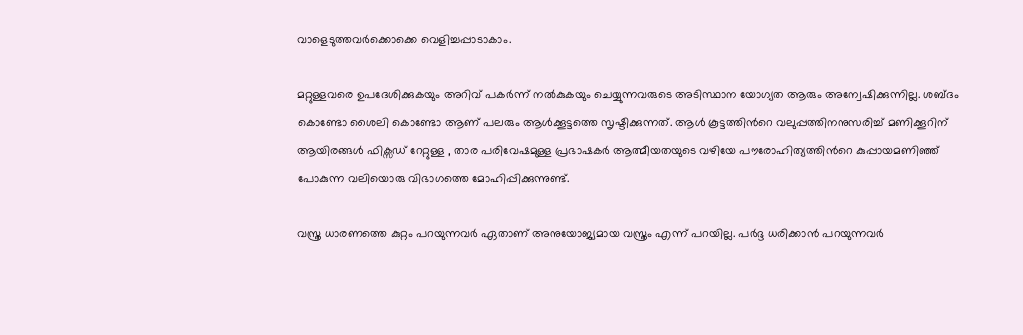വാളെടുത്തവര്‍ക്കൊക്കെ വെളിച്ചപ്പാടാകാം.

മറ്റുള്ളവരെ ഉപദേശിക്കുകയും അറിവ് പകര്‍ന്ന് നല്‍കുകയും ചെയ്യുന്നവരുടെ അടിസ്ഥാന യോഗ്യത ആരും അന്വേഷിക്കുന്നില്ല. ശബ്ദം കൊണ്ടോ ശൈലി കൊണ്ടോ ആണ് പലരും ആള്‍ക്കൂട്ടത്തെ സൃഷ്ടിക്കുന്നത്. ആള്‍ കൂട്ടത്തിന്‍റെ വലുപ്പത്തിനനുസരിച്ച് മണിക്കൂറിന് ആയിരങ്ങള്‍ ഫിക്സഡ് റേറ്റുള്ള , താര പരിവേഷമുള്ള പ്രഭാഷകര്‍ ആത്മീയതയുടെ വഴിയേ പൗരോഹിത്യത്തിന്‍റെ കുപ്പായമണിഞ്ഞ് പോകുന്ന വലിയൊരു വിഭാഗത്തെ മോഹിപ്പിക്കുന്നുണ്ട്.

വസ്ത്ര ധാരണത്തെ കുറ്റം പറയുന്നവര്‍ ഏതാണ് അനുയോജ്യമായ വസ്ത്രം എന്ന് പറയില്ല. പര്‍ദ്ദ ധരിക്കാന്‍ പറയുന്നവര്‍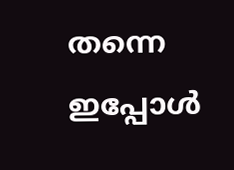തന്നെ ഇപ്പോള്‍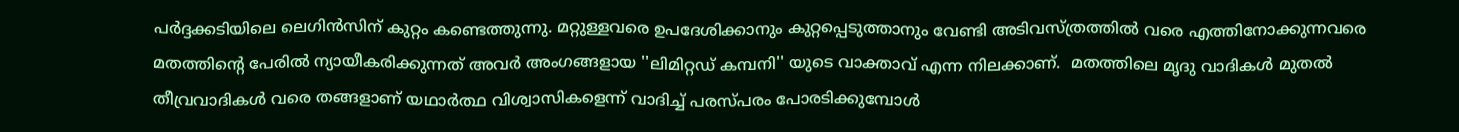പര്‍ദ്ദക്കടിയിലെ ലെഗിന്‍സിന് കുറ്റം കണ്ടെത്തുന്നു. മറ്റുള്ളവരെ ഉപദേശിക്കാനും കുറ്റപ്പെടുത്താനും വേണ്ടി അടിവസ്ത്രത്തില്‍ വരെ എത്തിനോക്കുന്നവരെ മതത്തിന്‍റെ പേരില്‍ ന്യായീകരിക്കുന്നത് അവര്‍ അംഗങ്ങളായ ''ലിമിറ്റഡ് കമ്പനി'' യുടെ വാക്താവ് എന്ന നിലക്കാണ്.  മതത്തിലെ മൃദു വാദികള്‍ മുതല്‍ തീവ്രവാദികള്‍ വരെ തങ്ങളാണ് യഥാര്‍ത്ഥ വിശ്വാസികളെന്ന് വാദിച്ച് പരസ്പരം പോരടിക്കുമ്പോള്‍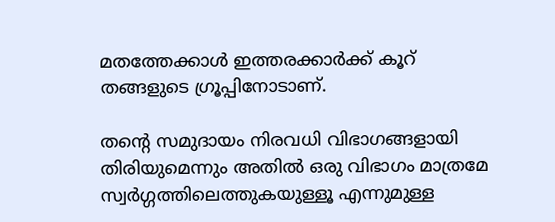മതത്തേക്കാള്‍ ഇത്തരക്കാര്‍ക്ക് കൂറ് തങ്ങളുടെ ഗ്രൂപ്പിനോടാണ്.

തന്‍റെ സമുദായം നിരവധി വിഭാഗങ്ങളായി തിരിയുമെന്നും അതില്‍ ഒരു വിഭാഗം മാത്രമേ സ്വര്‍ഗ്ഗത്തിലെത്തുകയുള്ളൂ എന്നുമുള്ള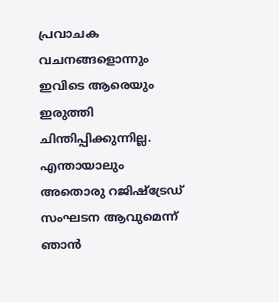പ്രവാചക വചനങ്ങളൊന്നും ഇവിടെ ആരെയും ഇരുത്തി ചിന്തിപ്പിക്കുന്നില്ല. എന്തായാലും അതൊരു റജിഷ്ട്രേഡ് സംഘടന ആവുമെന്ന് ഞാന്‍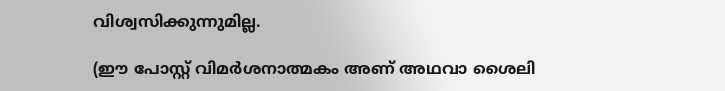വിശ്വസിക്കുന്നുമില്ല.

(ഈ പോസ്റ്റ് വിമര്‍ശനാത്മകം അണ് അഥവാ ശൈലി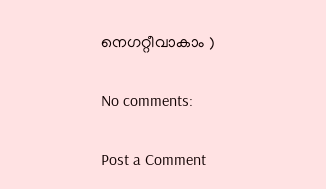നെഗറ്റീവാകാം )

No comments:

Post a Comment